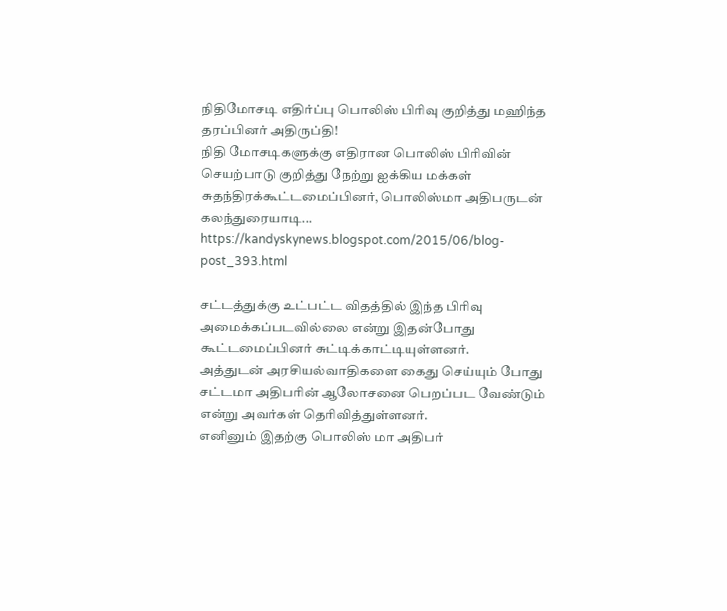நிதிமோசடி எதிர்ப்பு பொலிஸ் பிரிவு குறித்து மஹிந்த தரப்பினர் அதிருப்தி!
நிதி மோசடிகளுக்கு எதிரான பொலிஸ் பிரிவின் செயற்பாடு குறித்து நேற்று ஐக்கிய மக்கள் சுதந்திரக்கூட்டமைப்பினர், பொலிஸ்மா அதிபருடன் கலந்துரையாடி...
https://kandyskynews.blogspot.com/2015/06/blog-post_393.html

சட்டத்துக்கு உட்பட்ட விதத்தில் இந்த பிரிவு அமைக்கப்படவில்லை என்று இதன்போது கூட்டமைப்பினர் சுட்டிக்காட்டியுள்ளனர்.
அத்துடன் அரசியல்வாதிகளை கைது செய்யும் போது சட்டமா அதிபரின் ஆலோசனை பெறப்பட வேண்டும் என்று அவர்கள் தெரிவித்துள்ளனர்.
எனினும் இதற்கு பொலிஸ் மா அதிபர்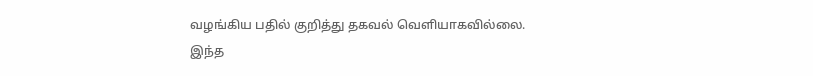வழங்கிய பதில் குறித்து தகவல் வெளியாகவில்லை.
இந்த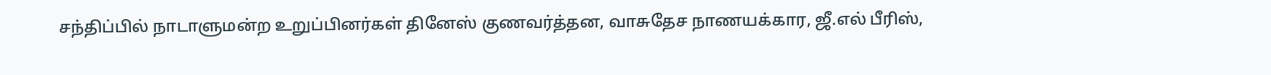சந்திப்பில் நாடாளுமன்ற உறுப்பினர்கள் தினேஸ் குணவர்த்தன, வாசுதேச நாணயக்கார, ஜீ.எல் பீரிஸ்,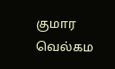குமார வெல்கம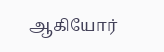ஆகியோர்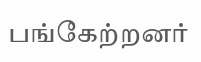பங்கேற்றனர்